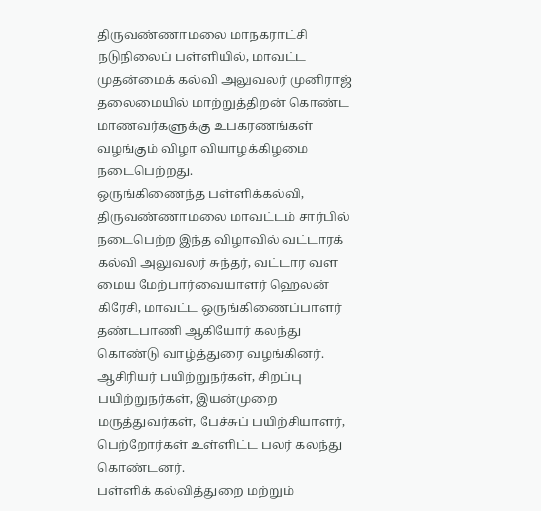திருவண்ணாமலை மாநகராட்சி நடுநிலைப் பள்ளியில், மாவட்ட முதன்மைக் கல்வி அலுவலர் முனிராஜ் தலைமையில் மாற்றுத்திறன் கொண்ட மாணவர்களுக்கு உபகரணங்கள் வழங்கும் விழா வியாழக்கிழமை நடைபெற்றது.
ஒருங்கிணைந்த பள்ளிக்கல்வி, திருவண்ணாமலை மாவட்டம் சார்பில் நடைபெற்ற இந்த விழாவில் வட்டாரக் கல்வி அலுவலர் சுந்தர், வட்டார வள மைய மேற்பார்வையாளர் ஹெலன் கிரேசி, மாவட்ட ஒருங்கிணைப்பாளர் தண்டபாணி ஆகியோர் கலந்து கொண்டு வாழ்த்துரை வழங்கினர்.
ஆசிரியர் பயிற்றுநர்கள், சிறப்பு பயிற்றுநர்கள், இயன்முறை மருத்துவர்கள், பேச்சுப் பயிற்சியாளர், பெற்றோர்கள் உள்ளிட்ட பலர் கலந்து கொண்டனர்.
பள்ளிக் கல்வித்துறை மற்றும்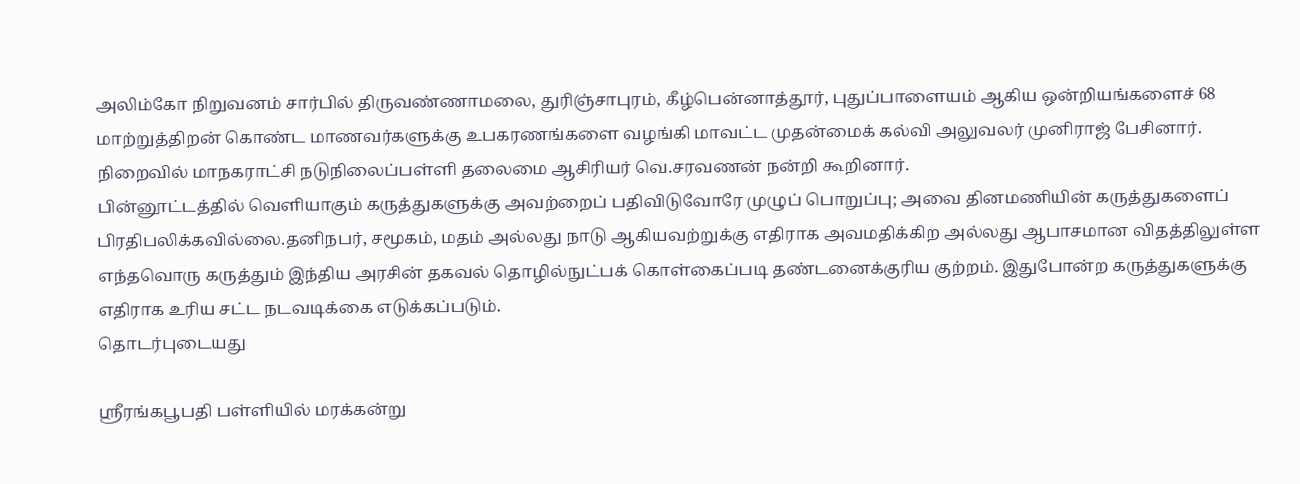அலிம்கோ நிறுவனம் சார்பில் திருவண்ணாமலை, துரிஞ்சாபுரம், கீழ்பென்னாத்தூர், புதுப்பாளையம் ஆகிய ஒன்றியங்களைச் 68 மாற்றுத்திறன் கொண்ட மாணவர்களுக்கு உபகரணங்களை வழங்கி மாவட்ட முதன்மைக் கல்வி அலுவலர் முனிராஜ் பேசினார்.
நிறைவில் மாநகராட்சி நடுநிலைப்பள்ளி தலைமை ஆசிரியர் வெ.சரவணன் நன்றி கூறினார்.
பின்னூட்டத்தில் வெளியாகும் கருத்துகளுக்கு அவற்றைப் பதிவிடுவோரே முழுப் பொறுப்பு; அவை தினமணியின் கருத்துகளைப் பிரதிபலிக்கவில்லை.தனிநபர், சமூகம், மதம் அல்லது நாடு ஆகியவற்றுக்கு எதிராக அவமதிக்கிற அல்லது ஆபாசமான விதத்திலுள்ள எந்தவொரு கருத்தும் இந்திய அரசின் தகவல் தொழில்நுட்பக் கொள்கைப்படி தண்டனைக்குரிய குற்றம். இதுபோன்ற கருத்துகளுக்கு எதிராக உரிய சட்ட நடவடிக்கை எடுக்கப்படும்.
தொடர்புடையது

ஸ்ரீரங்கபூபதி பள்ளியில் மரக்கன்று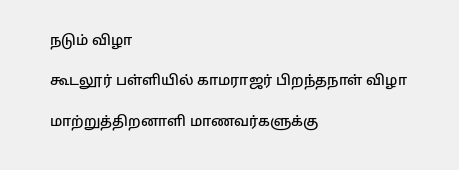நடும் விழா

கூடலூர் பள்ளியில் காமராஜர் பிறந்தநாள் விழா

மாற்றுத்திறனாளி மாணவர்களுக்கு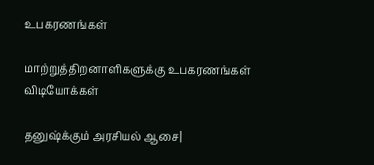உபகரணங்கள்

மாற்றுத்திறனாளிகளுக்கு உபகரணங்கள்
விடியோக்கள்

தனுஷ்க்கும் அரசியல் ஆசை|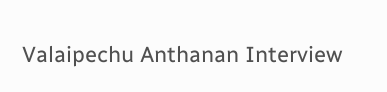Valaipechu Anthanan Interview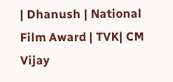| Dhanush | National Film Award | TVK| CM Vijay